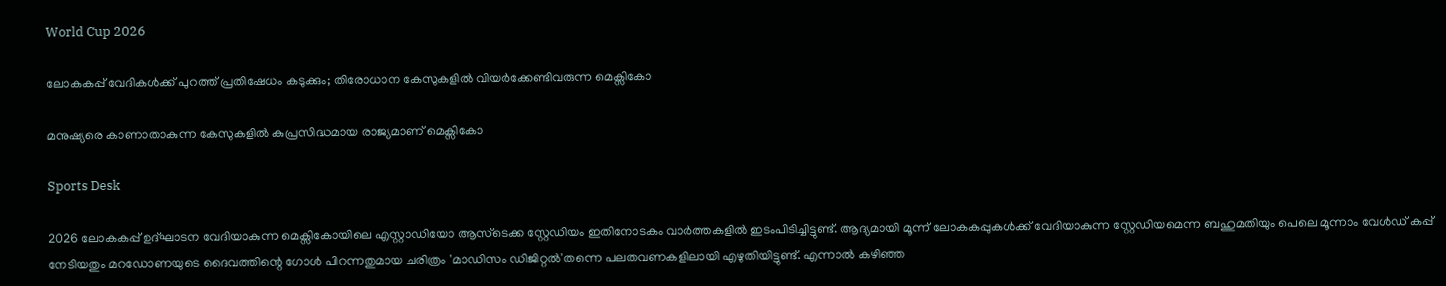World Cup 2026

ലോകകപ്പ് വേദികൾക്ക് പുറത്ത് പ്രതിഷേധം കടുക്കും; തിരോധാന കേസുകളിൽ വിയർക്കേണ്ടിവരുന്ന മെക്സികോ

മനുഷ്യരെ കാണാതാകുന്ന കേസുകളിൽ കുപ്രസിദ്ധമായ രാജ്യമാണ് മെക്സികോ

Sports Desk

2026 ലോകകപ്പ് ഉദ്ഘാടന വേദിയാകുന്ന മെക്സികോയിലെ എസ്റ്റാഡിയോ ആസ്ടെക്ക സ്റ്റേഡിയം ഇതിനോടകം വാർത്തകളിൽ ഇടംപിടിച്ചിട്ടുണ്ട്. ആദ്യമായി മൂന്ന് ലോകകപ്പുകൾക്ക് വേദിയാകുന്ന സ്റ്റേഡിയമെന്ന ബഹുമതിയും പെലെ മൂന്നാം വേൾ‍ഡ് കപ്പ് നേടിയതും മറഡോണയുടെ ദൈവത്തിന്റെ ഗോൾ പിറന്നതുമായ ചരിത്രം 'മാ‍ഡിസം ഡിജിറ്റൽ'തന്നെ പലതവണകളിലായി എഴുതിയിട്ടുണ്ട്. എന്നാൽ കഴിഞ്ഞ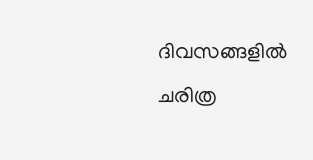ദിവസങ്ങളിൽ ചരിത്ര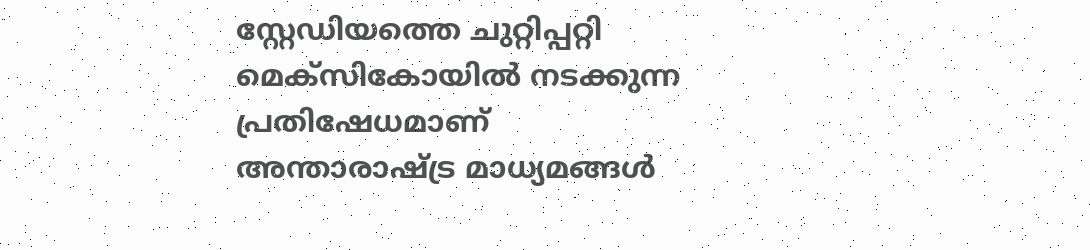സ്റ്റേഡിയത്തെ ചുറ്റിപ്പറ്റി മെക്സികോയിൽ നടക്കുന്ന പ്രതിഷേധമാണ് അന്താരാഷ്ട്ര മാധ്യമങ്ങൾ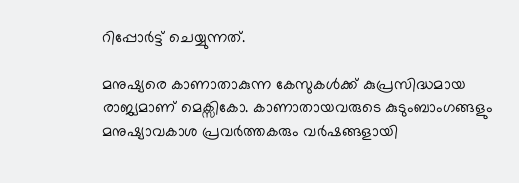റിപ്പോർട്ട് ചെയ്യുന്നത്.

മനുഷ്യരെ കാണാതാകുന്ന കേസുകൾക്ക് കുപ്രസിദ്ധമായ രാജ്യമാണ് മെക്സികോ. കാണാതായവരുടെ കുടുംബാംഗങ്ങളും മനുഷ്യാവകാശ പ്രവർത്തകരും വർഷങ്ങളായി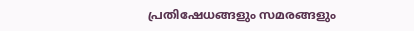പ്രതിഷേധങ്ങളും സമരങ്ങളും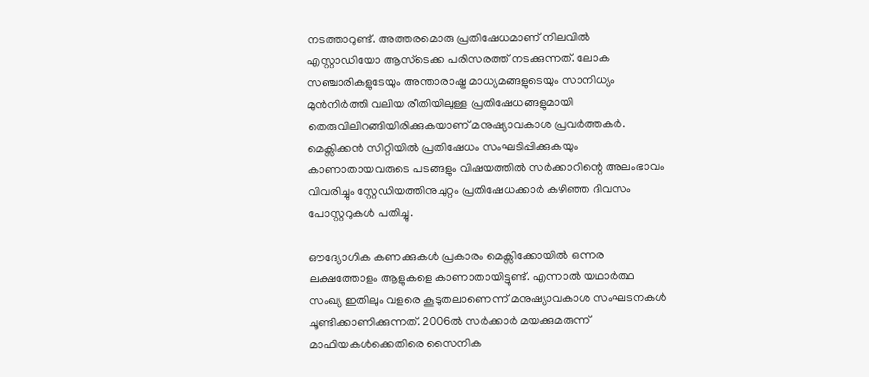നടത്താറുണ്ട്. അത്തരമൊരു പ്രതിഷേധമാണ് നിലവിൽ എസ്റ്റാഡിയോ ആസ്ടെക്ക പരിസരത്ത് നടക്കുന്നത്. ലോക സഞ്ചാരികളുടേയും അന്താരാഷ്ട്ര മാധ്യമങ്ങളുടെയും സാനിധ്യം മുൻനിർത്തി വലിയ രീതിയിലുള്ള പ്രതിഷേധങ്ങളുമായി തെരുവിലിറങ്ങിയിരിക്കുകയാണ് മനുഷ്യാവകാശ പ്രവർത്തകർ. മെക്സിക്കൻ സിറ്റിയിൽ പ്രതിഷേധം സംഘടിപ്പിക്കുകയും കാണാതായവരുടെ പടങ്ങളും വിഷയത്തിൽ സർക്കാറിന്റെ അലംഭാവം വിവരിച്ചും സ്റ്റേഡിയത്തിനുചുറ്റം പ്രതിഷേധക്കാർ കഴിഞ്ഞ ദിവസം പോസ്റ്ററുകൾ പതിച്ചു.

ഔദ്യോഗിക കണക്കുകൾ പ്രകാരം മെക്സിക്കോയിൽ ഒന്നര ലക്ഷത്തോളം ആളുകളെ കാണാതായിട്ടുണ്ട്. എന്നാൽ യഥാർത്ഥ സംഖ്യ ഇതിലും വളരെ കൂടുതലാണെന്ന് മനുഷ്യാവകാശ സംഘടനകൾ ചൂണ്ടിക്കാണിക്കുന്നത്. 2006ൽ സർക്കാർ മയക്കുമരുന്ന് മാഫിയകൾക്കെതിരെ സൈനിക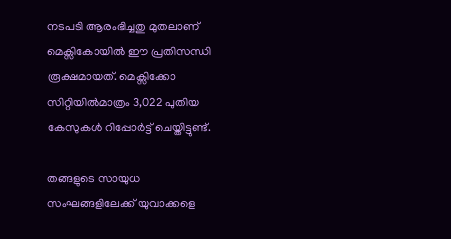നടപടി ആരംഭിച്ചതു മുതലാണ് മെക്സികോയിൽ ഈ പ്രതിസന്ധി രൂക്ഷമായത്. മെക്സിക്കോ സിറ്റിയിൽമാത്രം 3,022 പുതിയ കേസുകൾ റിപ്പോർട്ട് ചെയ്തിട്ടുണ്ട്.

തങ്ങളുടെ സായുധ സംഘങ്ങളിലേക്ക് യുവാക്കളെ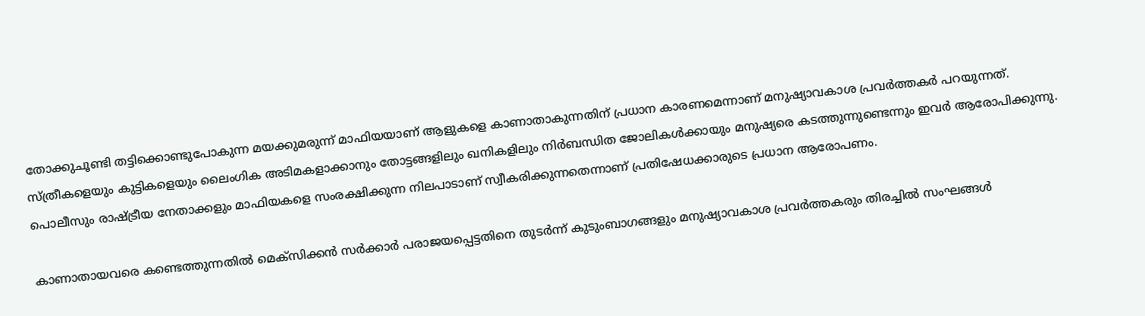തോക്കുചൂണ്ടി തട്ടിക്കൊണ്ടുപോകുന്ന മയക്കുമരുന്ന് മാഫിയയാണ് ആളുകളെ കാണാതാകുന്നതിന് പ്രധാന കാരണമെന്നാണ് മനുഷ്യാവകാശ പ്രവർത്തകർ പറയുന്നത്. സ്ത്രീകളെയും കുട്ടികളെയും ലൈംഗിക അടിമകളാക്കാനും തോട്ടങ്ങളിലും ഖനികളിലും നിർബന്ധിത ജോലികൾക്കായും മനുഷ്യരെ കടത്തുന്നുണ്ടെന്നും ഇവർ ആരോപിക്കുന്നു. പൊലീസും രാഷ്ട്രീയ നേതാക്കളും മാഫിയകളെ സംരക്ഷിക്കുന്ന നിലപാടാണ് സ്വീകരിക്കുന്നതെന്നാണ് പ്രതിഷേധക്കാരുടെ പ്രധാന ആരോപണം.

കാണാതായവരെ കണ്ടെത്തുന്നതിൽ മെക്സിക്കൻ സർക്കാർ പരാജയപ്പെട്ടതിനെ തുടർന്ന് കുടുംബാഗങ്ങളും മനുഷ്യാവകാശ പ്രവർത്തകരും തിരച്ചിൽ സംഘങ്ങൾ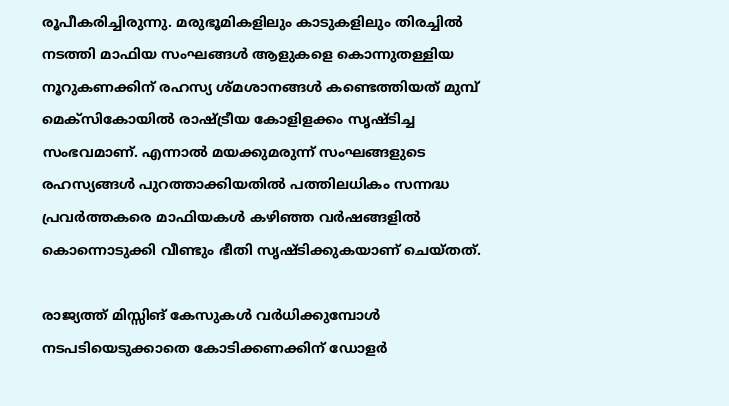രൂപീകരിച്ചിരുന്നു. മരുഭൂമികളിലും കാടുകളിലും തിരച്ചിൽ നടത്തി മാഫിയ സംഘങ്ങൾ ആളുകളെ കൊന്നുതള്ളിയ നൂറുകണക്കിന് രഹസ്യ ശ്മശാനങ്ങൾ കണ്ടെത്തിയത് മുമ്പ് മെക്സികോയിൽ രാഷ്ട്രീയ കോളിളക്കം സൃഷ്ടിച്ച സംഭവമാണ്. എന്നാൽ മയക്കുമരുന്ന് സംഘങ്ങളുടെ രഹസ്യങ്ങൾ പുറത്താക്കിയതിൽ പത്തിലധികം സന്നദ്ധ പ്രവർത്തകരെ മാഫിയകൾ കഴിഞ്ഞ വർഷങ്ങളിൽ കൊന്നൊടുക്കി വീണ്ടും ഭീതി സ‍ൃഷ്ടിക്കുകയാണ് ചെയ്തത്.

രാജ്യത്ത് മിസ്സിങ് കേസുകൾ വർധിക്കുമ്പോൾ നടപടിയെടുക്കാതെ കോടിക്കണക്കിന് ഡോളർ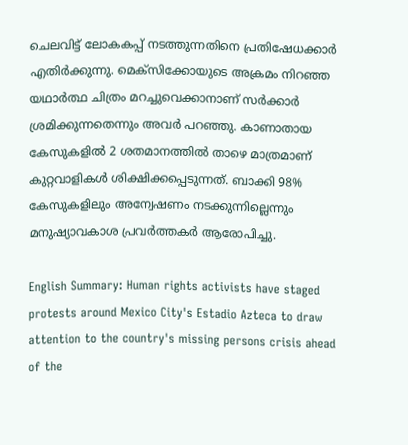ചെലവിട്ട് ലോകകപ്പ് നടത്തുന്നതിനെ പ്രതിഷേധക്കാർ എതിർക്കുന്നു. മെക്സിക്കോയുടെ അക്രമം നിറഞ്ഞ യഥാർത്ഥ ചിത്രം മറച്ചുവെക്കാനാണ് സർക്കാർ ശ്രമിക്കുന്നതെന്നും അവർ പറഞ്ഞു. കാണാതായ കേസുകളിൽ 2 ശതമാനത്തിൽ താഴെ മാത്രമാണ് കുറ്റവാളികൾ ശിക്ഷിക്കപ്പെടുന്നത്. ബാക്കി 98% കേസുകളിലും അന്വേഷണം നടക്കുന്നില്ലെന്നും മനുഷ്യാവകാശ പ്രവർത്തകർ ആരോപിച്ചു.

English Summary: Human rights activists have staged protests around Mexico City's Estadio Azteca to draw attention to the country's missing persons crisis ahead of the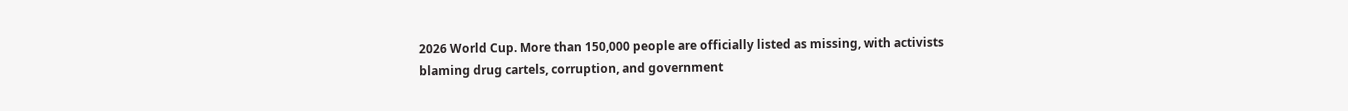2026 World Cup. More than 150,000 people are officially listed as missing, with activists blaming drug cartels, corruption, and government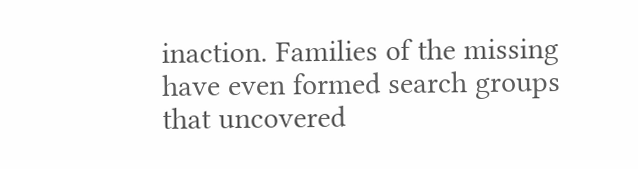inaction. Families of the missing have even formed search groups that uncovered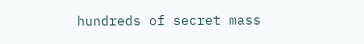hundreds of secret mass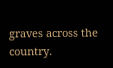graves across the country.